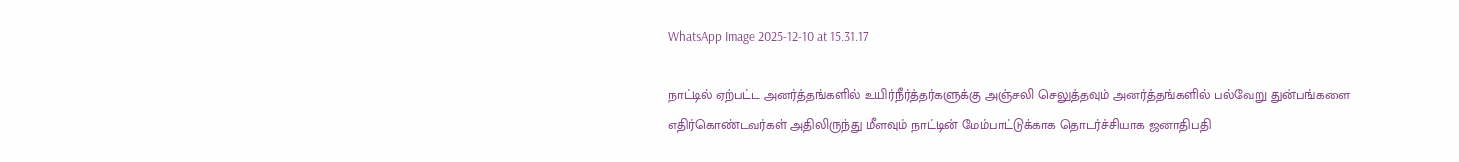WhatsApp Image 2025-12-10 at 15.31.17

நாட்டில் ஏற்பட்ட அனர்த்தங்களில் உயிர்நீர்த்தர்களுக்கு அஞ்சலி செலுத்தவும் அனர்த்தங்களில் பல்வேறு துன்பங்களை எதிர்கொண்டவர்கள் அதிலிருந்து மீளவும் நாட்டின் மேம்பாட்டுக்காக தொடர்ச்சியாக ஜனாதிபதி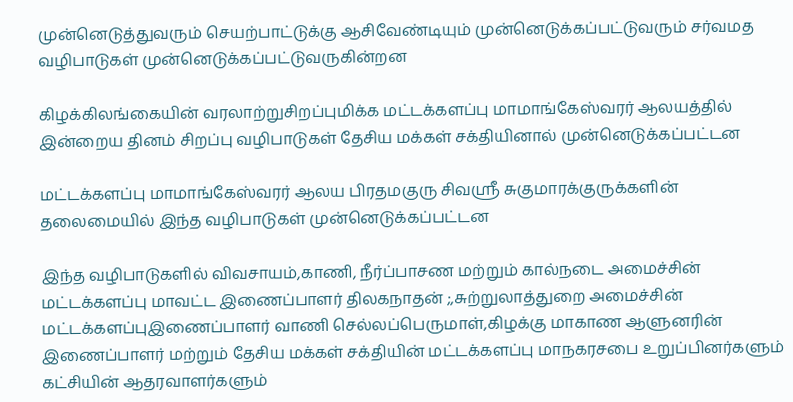முன்னெடுத்துவரும் செயற்பாட்டுக்கு ஆசிவேண்டியும் முன்னெடுக்கப்பட்டுவரும் சர்வமத வழிபாடுகள் முன்னெடுக்கப்பட்டுவருகின்றன

கிழக்கிலங்கையின் வரலாற்றுசிறப்புமிக்க மட்டக்களப்பு மாமாங்கேஸ்வரர் ஆலயத்தில் இன்றைய தினம் சிறப்பு வழிபாடுகள் தேசிய மக்கள் சக்தியினால் முன்னெடுக்கப்பட்டன

மட்டக்களப்பு மாமாங்கேஸ்வரர் ஆலய பிரதமகுரு சிவஸ்ரீ சுகுமாரக்குருக்களின் தலைமையில் இந்த வழிபாடுகள் முன்னெடுக்கப்பட்டன

இந்த வழிபாடுகளில் விவசாயம்,காணி, நீர்ப்பாசண மற்றும் கால்நடை அமைச்சின் மட்டக்களப்பு மாவட்ட இணைப்பாளர் திலகநாதன் ;,சுற்றுலாத்துறை அமைச்சின் மட்டக்களப்புஇணைப்பாளர் வாணி செல்லப்பெருமாள்,கிழக்கு மாகாண ஆளுனரின் இணைப்பாளர் மற்றும் தேசிய மக்கள் சக்தியின் மட்டக்களப்பு மாநகரசபை உறுப்பினர்களும் கட்சியின் ஆதரவாளர்களும்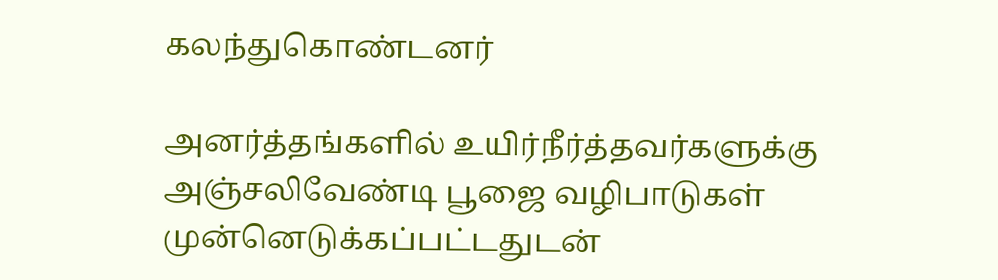கலந்துகொண்டனர்

அனர்த்தங்களில் உயிர்நீர்த்தவர்களுக்கு அஞ்சலிவேண்டி பூஜை வழிபாடுகள் முன்னெடுக்கப்பட்டதுடன்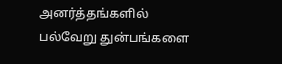அனர்த்தங்களில் பல்வேறு துன்பங்களை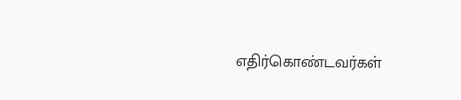எதிர்கொண்டவர்கள்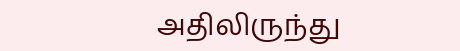அதிலிருந்து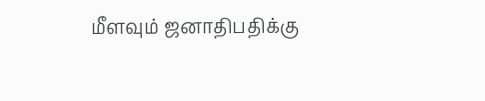மீளவும் ஜனாதிபதிக்கு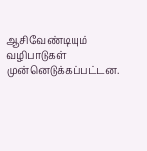ஆசிவேண்டியும் வழிபாடுகள் முன்னெடுக்கப்பட்டன.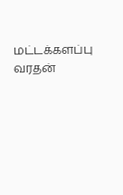மட்டக்களப்பு வரதன்